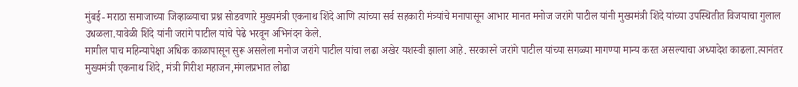मुंबई- मराठा समाजाच्या जिव्हाळ्याचा प्रश्न सोडवणारे मुख्यमंत्री एकनाथ शिंदे आणि त्यांच्या सर्व सहकारी मंत्र्यांचे मनापासून आभार मानत मनोज जरांगे पाटील यांनी मुख्यमंत्री शिंदे यांच्या उपस्थितीत विजयाचा गुलाल उधळला.यावेळी शिंदे यांनी जरांगे पाटील यांचे पेढे भरवून अभिनंदन केले.
मागील पाच महिन्यापेक्षा अधिक काळापासून सुरू असलेला मनोज जरांगे पाटील यांचा लढा अखेर यशस्वी झाला आहे. सरकारने जरांगे पाटील यांच्या सगळ्या मागण्या मान्य करत असल्याचा अध्यादेश काढला.त्यानंतर मुख्यमंत्री एकनाथ शिंदे, मंत्री गिरीश महाजन,मंगलप्रभात लोढा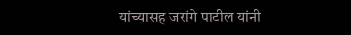यांच्यासह जरांगे पाटील यांनी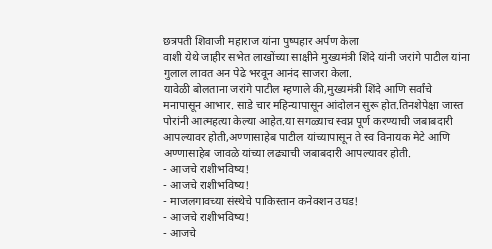छत्रपती शिवाजी महाराज यांना पुष्पहार अर्पण केला
वाशी येथे जाहीर सभेत लाखोंच्या साक्षीने मुख्यमंत्री शिंदे यांनी जरांगे पाटील यांना गुलाल लावत अन पेढे भरवून आनंद साजरा केला.
यावेळी बोलताना जरांगे पाटील म्हणाले की,मुख्यमंत्री शिंदे आणि सर्वांचे मनापासून आभार. साडे चार महिन्यापासून आंदोलन सुरू होत.तिनशेपेक्षा जास्त पोरांनी आत्महत्या केल्या आहेत.या सगळ्याच स्वप्न पूर्ण करण्याची जबाबदारी आपल्यावर होती,अण्णासाहेब पाटील यांच्यापासून ते स्व विनायक मेटे आणि अण्णासाहेब जावळे यांच्या लढ्याची जबाबदारी आपल्यावर होती.
- आजचे राशीभविष्य!
- आजचे राशीभविष्य!
- माजलगावच्या संस्थेचे पाकिस्तान कनेक्शन उघड!
- आजचे राशीभविष्य!
- आजचे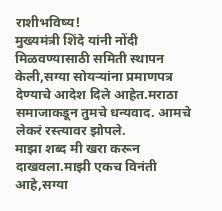राशीभविष्य!
मुख्यमंत्री शिंदे यांनी नोंदी मिळवण्यासाठी समिती स्थापन केली,सग्या सोयऱ्यांना प्रमाणपत्र देण्याचे आदेश दिले आहेत.मराठा समाजाकडून तुमचे धन्यवाद. आमचे लेकरं रस्त्यावर झोपले.
माझा शब्द मी खरा करून दाखवला.माझी एकच विनंती आहे,सग्या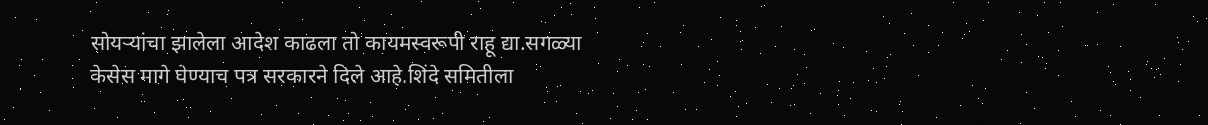सोयऱ्यांचा झालेला आदेश काढला तो कायमस्वरूपी राहू द्या.सगळ्या केसेस मागे घेण्याच पत्र सरकारने दिले आहे.शिंदे समितीला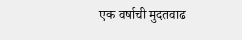एक वर्षाची मुदतवाढ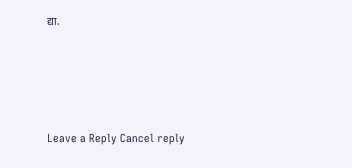द्या.





Leave a Reply Cancel reply